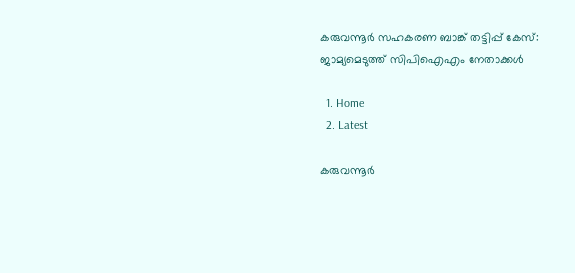കരുവന്നൂർ സഹകരണ ബാങ്ക് തട്ടിപ്പ് കേസ്: ജാമ്യമെടുത്ത് സിപിഐഎം നേതാക്കൾ

  1. Home
  2. Latest

കരുവന്നൂർ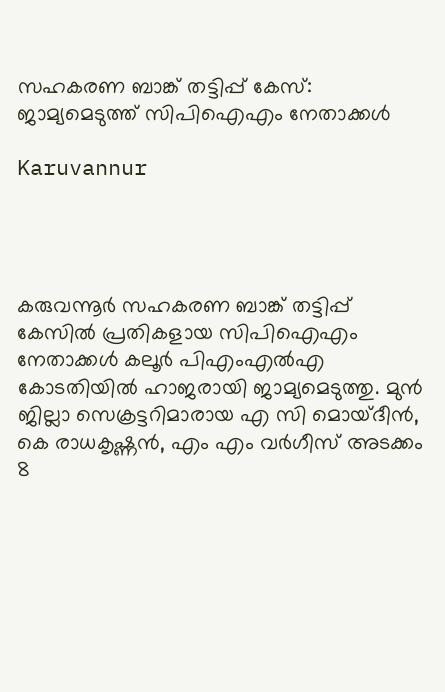സഹകരണ ബാങ്ക് തട്ടിപ്പ് കേസ്: ജാമ്യമെടുത്ത് സിപിഐഎം നേതാക്കൾ

Karuvannur




കരുവന്നൂർ സഹകരണ ബാങ്ക് തട്ടിപ്പ് കേസിൽ പ്രതികളായ സിപിഐഎം നേതാക്കൾ കലൂർ പിഎംഎൽഎ കോടതിയിൽ ഹാജരായി ജാമ്യമെടുത്തു. മുൻ ജില്ലാ സെക്രട്ടറിമാരായ എ സി മൊയ്‌ദീൻ, കെ രാധകൃഷ്ണൻ, എം എം വർഗീസ് അടക്കം 8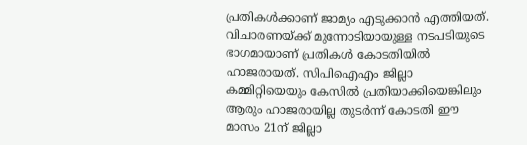പ്രതികൾക്കാണ് ജാമ്യം എടുക്കാൻ എത്തിയത്. വിചാരണയ്ക്ക് മുന്നോടിയായുള്ള നടപടിയുടെ ഭാഗമായാണ് പ്രതികൾ കോടതിയിൽ ഹാജരായത്. സിപിഐഎം ജില്ലാ കമ്മിറ്റിയെയും കേസിൽ പ്രതിയാക്കിയെങ്കിലും ആരും ഹാജരായില്ല തുടർന്ന് കോടതി ഈ മാസം 21ന് ജില്ലാ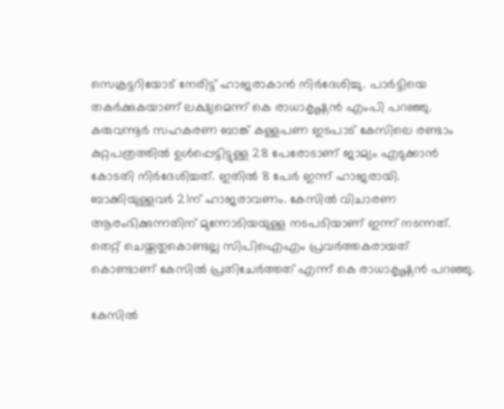സെക്രട്ടറിയോട് നേരിട്ട് ഹാജരാകാൻ നിർദേശിച്ചു. പാർട്ടിയെ തകർക്കുകയാണ് ലക്ഷ്യമെന്ന് കെ രാധാകൃഷ്ണൻ എംപി പറഞ്ഞു.
കരുവന്നൂർ സഹകരണ ബാങ്ക് കള്ളപണ ഇടപാട് കേസിലെ രണ്ടാം കുറ്റപത്രത്തിൽ ഉൾപ്പെട്ടിട്ടുള്ള 28 പേരോടാണ് ജാമ്യം എടുക്കാൻ കോടതി നിർദേശിച്ചത്. ഇതിൽ 8 പേർ ഇന്ന് ഹാജരായി. ബാക്കിയുള്ളവർ 21ന് ഹാജരാവണം. കേസിൽ വിചാരണ ആരംഭിക്കുന്നതിന് മുന്നോടിയയുള്ള നടപടിയാണ് ഇന്ന് നടന്നത്. തെറ്റ് ചെയ്തതുകൊണ്ടല്ല സിപിഐഎം പ്രവർത്തകരായത് കൊണ്ടാണ് കേസിൽ പ്രതിചേർത്തത് എന്ന് കെ രാധാകൃഷ്ണൻ പറഞ്ഞു.

കേസിൽ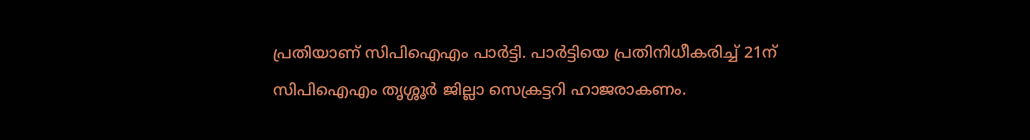പ്രതിയാണ് സിപിഐഎം പാർട്ടി. പാർട്ടിയെ പ്രതിനിധീകരിച്ച് 21ന് സിപിഐഎം തൃശ്ശൂർ ജില്ലാ സെക്രട്ടറി ഹാജരാകണം.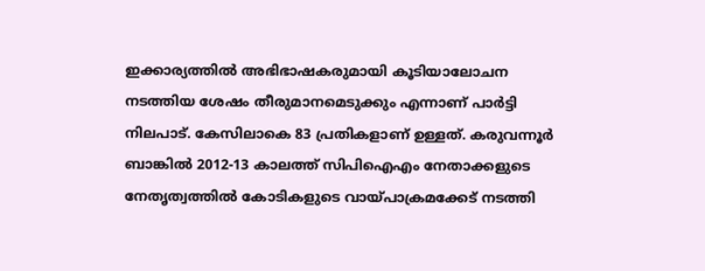ഇക്കാര്യത്തിൽ അഭിഭാഷകരുമായി കൂടിയാലോചന നടത്തിയ ശേഷം തീരുമാനമെടുക്കും എന്നാണ് പാർട്ടി നിലപാട്. കേസിലാകെ 83 പ്രതികളാണ് ഉള്ളത്‌. കരുവന്നൂർ ബാങ്കിൽ 2012-13 കാലത്ത് സിപിഐഎം നേതാക്കളുടെ നേതൃത്വത്തിൽ കോടികളുടെ വായ്പാക്രമക്കേട് നടത്തി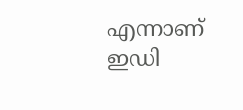എന്നാണ് ഇഡി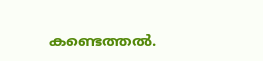കണ്ടെത്തൽ.